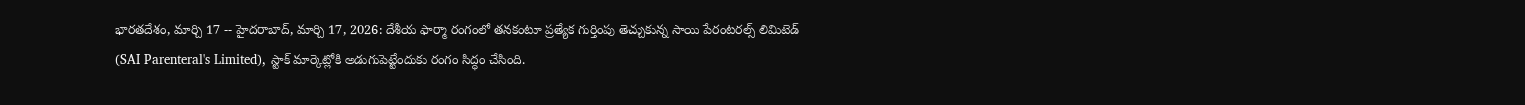భారతదేశం, మార్చి 17 -- హైదరాబాద్, మార్చి 17, 2026: దేశీయ ఫార్మా రంగంలో తనకంటూ ప్రత్యేక గుర్తింపు తెచ్చుకున్న సాయి పేరంటరల్స్ లిమిటెడ్ (SAI Parenteral's Limited), స్టాక్ మార్కెట్లోకి అడుగుపెట్టేందుకు రంగం సిద్ధం చేసింది.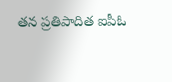తన ప్రతిపాదిత ఐపీఓ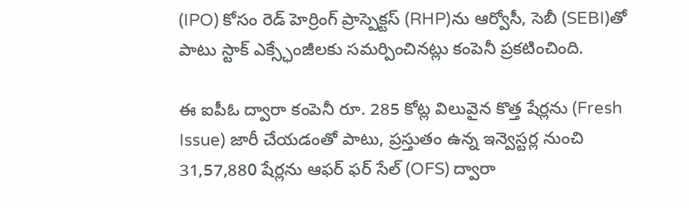(IPO) కోసం రెడ్ హెర్రింగ్ ప్రాస్పెక్టస్ (RHP)ను ఆర్వోసీ, సెబీ (SEBI)తో పాటు స్టాక్ ఎక్స్ఛేంజీలకు సమర్పించినట్లు కంపెనీ ప్రకటించింది.

ఈ ఐపీఓ ద్వారా కంపెనీ రూ. 285 కోట్ల విలువైన కొత్త షేర్లను (Fresh Issue) జారీ చేయడంతో పాటు, ప్రస్తుతం ఉన్న ఇన్వెస్టర్ల నుంచి 31,57,880 షేర్లను ఆఫర్ ఫర్ సేల్ (OFS) ద్వారా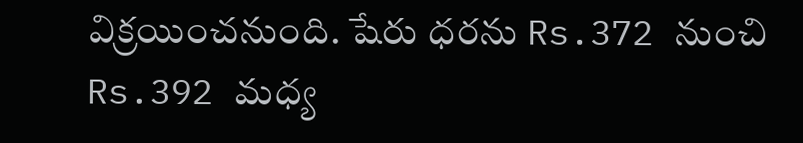విక్రయించనుంది. షేరు ధరను Rs.372 నుంచి Rs.392 మధ్య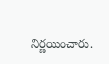నిర్ణయించారు.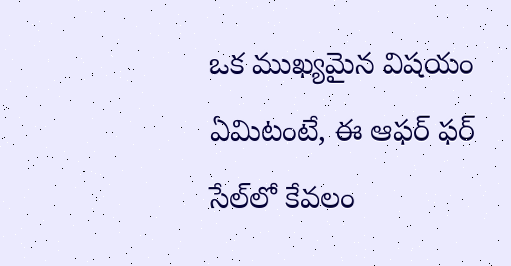ఒక ముఖ్యమైన విషయం ఏమిటంటే, ఈ ఆఫర్ ఫర్ సేల్‌లో కేవలం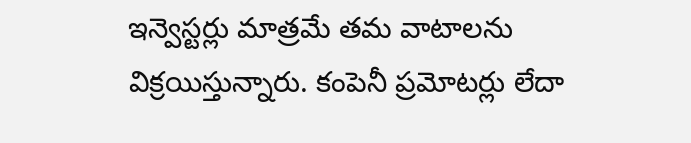ఇన్వెస్టర్లు మాత్రమే తమ వాటాలను విక్రయిస్తున్నారు. కంపెనీ ప్రమోటర్లు లేదా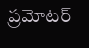ప్రమోటర్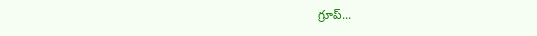గ్రూప్...